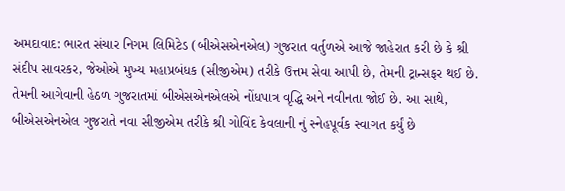અમદાવાદ: ભારત સંચાર નિગમ લિમિટેડ (બીએસએનએલ) ગુજરાત વર્તુળએ આજે જાહેરાત કરી છે કે શ્રી સંદીપ સાવરકર, જેઓએ મુખ્ય મહાપ્રબંધક (સીજીએમ) તરીકે ઉત્તમ સેવા આપી છે, તેમની ટ્રાન્સફર થઈ છે. તેમની આગેવાની હેઠળ ગુજરાતમાં બીએસએનએલએ નોંધપાત્ર વૃદ્ધિ અને નવીનતા જોઈ છે. આ સાથે, બીએસએનએલ ગુજરાતે નવા સીજીએમ તરીકે શ્રી ગોવિંદ કેવલાની નું સ્નેહપૂર્વક સ્વાગત કર્યું છે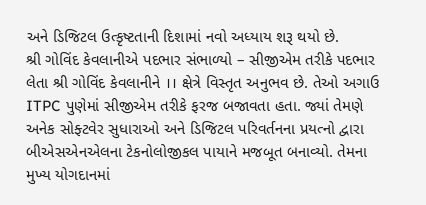અને ડિજિટલ ઉત્કૃષ્ટતાની દિશામાં નવો અધ્યાય શરૂ થયો છે.
શ્રી ગોવિંદ કેવલાનીએ પદભાર સંભાળ્યો – સીજીએમ તરીકે પદભાર લેતા શ્રી ગોવિંદ કેવલાનીને ।। ક્ષેત્રે વિસ્તૃત અનુભવ છે. તેઓ અગાઉ ITPC પુણેમાં સીજીએમ તરીકે ફરજ બજાવતા હતા. જ્યાં તેમણે અનેક સોફ્ટવેર સુધારાઓ અને ડિજિટલ પરિવર્તનના પ્રયત્નો દ્વારા બીએસએનએલના ટેકનોલોજીકલ પાયાને મજબૂત બનાવ્યો. તેમના મુખ્ય યોગદાનમાં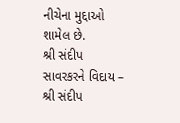નીચેના મુદ્દાઓ શામેલ છે.
શ્રી સંદીપ સાવરકરને વિદાય – શ્રી સંદીપ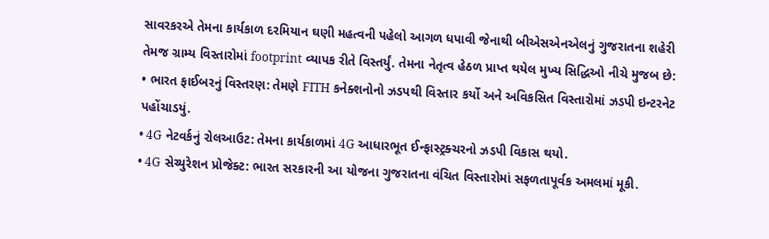સાવરકરએ તેમના કાર્યકાળ દરમિયાન ઘણી મહત્વની પહેલો આગળ ધપાવી જેનાથી બીએસએનએલનું ગુજરાતના શહેરી તેમજ ગ્રામ્ય વિસ્તારોમાં footprint વ્યાપક રીતે વિસ્તર્યું. તેમના નેતૃત્વ હેઠળ પ્રાપ્ત થયેલ મુખ્ય સિદ્ધિઓ નીચે મુજબ છે:
• ભારત ફાઈબરનું વિસ્તરણ: તેમણે FITH કનેક્શનોનો ઝડપથી વિસ્તાર કર્યો અને અવિકસિત વિસ્તારોમાં ઝડપી ઇન્ટરનેટ પહોંચાડયું.
• 4G નેટવર્કનું રોલઆઉટ: તેમના કાર્યકાળમાં 4G આધારભૂત ઈન્ફાસ્ટ્રક્ચરનો ઝડપી વિકાસ થયો.
• 4G સેચ્યુરેશન પ્રોજેક્ટ: ભારત સરકારની આ યોજના ગુજરાતના વંચિત વિસ્તારોમાં સફળતાપૂર્વક અમલમાં મૂકી.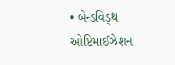• બેન્ડવિડ્થ ઓપ્ટિમાઈઝેશન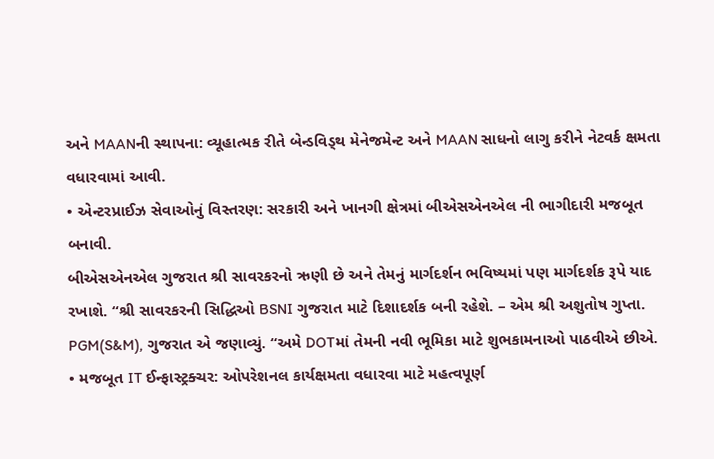અને MAANની સ્થાપના: વ્યૂહાત્મક રીતે બેન્ડવિડ્થ મેનેજમેન્ટ અને MAAN સાધનો લાગુ કરીને નેટવર્ક ક્ષમતા વધારવામાં આવી.
• એન્ટરપ્રાઈઝ સેવાઓનું વિસ્તરણ: સરકારી અને ખાનગી ક્ષેત્રમાં બીએસએનએલ ની ભાગીદારી મજબૂત બનાવી.
બીએસએનએલ ગુજરાત શ્રી સાવરકરનો ઋણી છે અને તેમનું માર્ગદર્શન ભવિષ્યમાં પણ માર્ગદર્શક રૂપે યાદ રખાશે. “શ્રી સાવરકરની સિદ્ધિઓ BSNI ગુજરાત માટે દિશાદર્શક બની રહેશે. – એમ શ્રી અશુતોષ ગુપ્તા. PGM(S&M), ગુજરાત એ જણાવ્યું. “અમે DOTમાં તેમની નવી ભૂમિકા માટે શુભકામનાઓ પાઠવીએ છીએ.
• મજબૂત IT ઈન્ફાસ્ટ્રક્ચર: ઓપરેશનલ કાર્યક્ષમતા વધારવા માટે મહત્વપૂર્ણ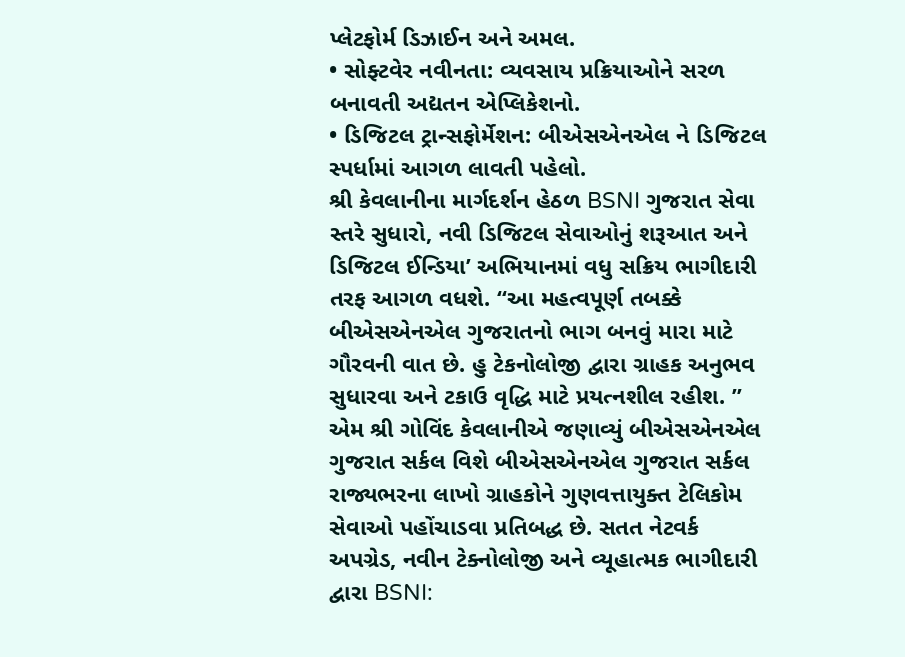પ્લેટફોર્મ ડિઝાઈન અને અમલ.
• સોફ્ટવેર નવીનતા: વ્યવસાય પ્રક્રિયાઓને સરળ બનાવતી અદ્યતન એપ્લિકેશનો.
• ડિજિટલ ટ્રાન્સફોર્મેશન: બીએસએનએલ ને ડિજિટલ સ્પર્ધામાં આગળ લાવતી પહેલો.
શ્રી કેવલાનીના માર્ગદર્શન હેઠળ BSNI ગુજરાત સેવા સ્તરે સુધારો, નવી ડિજિટલ સેવાઓનું શરૂઆત અને ડિજિટલ ઈન્ડિયા’ અભિયાનમાં વધુ સક્રિય ભાગીદારી તરફ આગળ વધશે. “આ મહત્વપૂર્ણ તબક્કે બીએસએનએલ ગુજરાતનો ભાગ બનવું મારા માટે ગૌરવની વાત છે. હુ ટેકનોલોજી દ્વારા ગ્રાહક અનુભવ સુધારવા અને ટકાઉ વૃદ્ધિ માટે પ્રયત્નશીલ રહીશ. ” એમ શ્રી ગોવિંદ કેવલાનીએ જણાવ્યું બીએસએનએલ ગુજરાત સર્કલ વિશે બીએસએનએલ ગુજરાત સર્કલ રાજ્યભરના લાખો ગ્રાહકોને ગુણવત્તાયુક્ત ટેલિકોમ સેવાઓ પહોંચાડવા પ્રતિબદ્ધ છે. સતત નેટવર્ક અપગ્રેડ, નવીન ટેક્નોલોજી અને વ્યૂહાત્મક ભાગીદારી દ્વારા BSNI: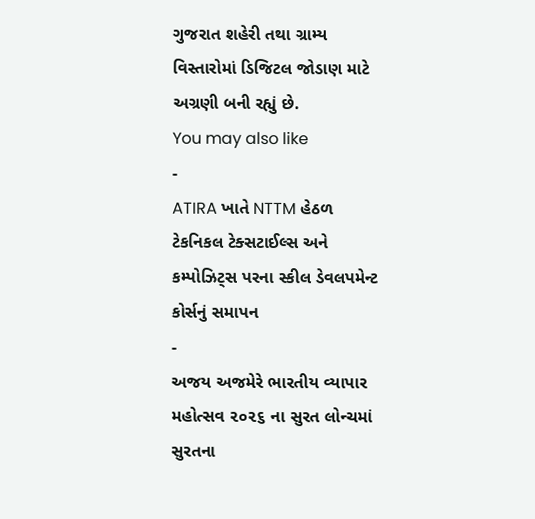ગુજરાત શહેરી તથા ગ્રામ્ય વિસ્તારોમાં ડિજિટલ જોડાણ માટે અગ્રણી બની રહ્યું છે.
You may also like
-
ATIRA ખાતે NTTM હેઠળ ટેકનિકલ ટેક્સટાઈલ્સ અને કમ્પોઝિટ્સ પરના સ્કીલ ડેવલપમેન્ટ કોર્સનું સમાપન
-
અજય અજમેરે ભારતીય વ્યાપાર મહોત્સવ ૨૦૨૬ ના સુરત લોન્ચમાં સુરતના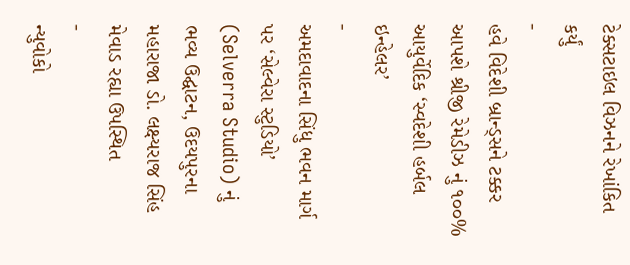ટેક્સટાઇલ વિઝનને રેખાંકિત કર્યું
-
હવે વિદેશી બ્રાન્ડ્સને ટક્કર આપશે શ્રીજી રેમેડીઝ નું ૧૦૦% આયુર્વેદિક ‘સ્વદેશી હર્બલ ઇન્હેલર’
-
અમદાવાદના સિંધુ ભવન માર્ગ પર ‘સેલ્વેરા સ્ટુડિયો’ (Selverra Studio) નું ભવ્ય ઉદ્ઘાટન, ઉદયપુરના મહારાજા ડો. લક્ષ્યરાજ સિંહ મેવાડ રહ્યા ઉપસ્થિત
-
ન્યુવોકો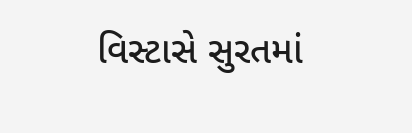વિસ્ટાસે સુરતમાં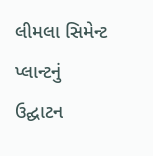લીમલા સિમેન્ટ પ્લાન્ટનું ઉદ્ઘાટન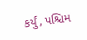કર્યું, પશ્ચિમ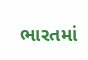ભારતમાં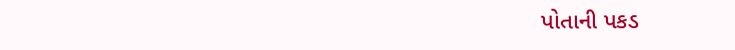પોતાની પકડ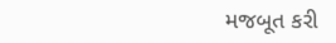મજબૂત કરી